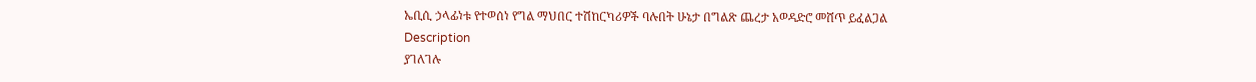ኤቢሲ ኃላፊነቱ የተወሰነ የግል ማህበር ተሽከርካሪዎች ባሉበት ሁኔታ በግልጽ ጨረታ አወዳድሮ መሸጥ ይፈልጋል
Description
ያገለገሉ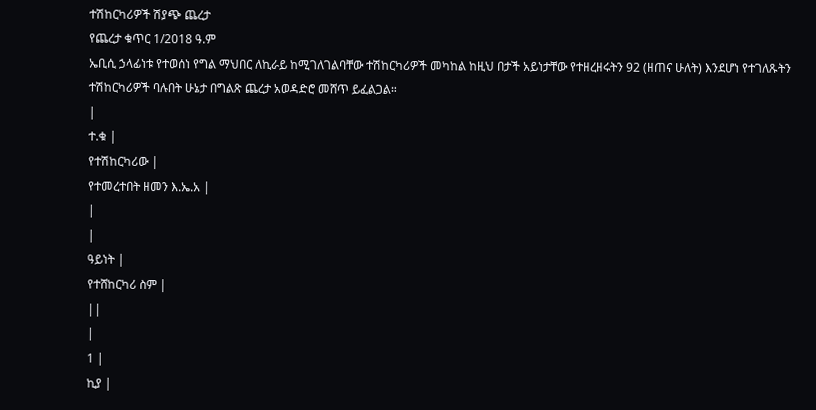ተሽከርካሪዎች ሽያጭ ጨረታ
የጨረታ ቁጥር 1/2018 ዓ.ም
ኤቢሲ ኃላፊነቱ የተወሰነ የግል ማህበር ለኪራይ ከሚገለገልባቸው ተሽከርካሪዎች መካከል ከዚህ በታች አይነታቸው የተዘረዘሩትን 92 (ዘጠና ሁለት) እንደሆነ የተገለጹትን ተሽከርካሪዎች ባሉበት ሁኔታ በግልጽ ጨረታ አወዳድሮ መሸጥ ይፈልጋል።
|
ተ.ቁ |
የተሽከርካሪው |
የተመረተበት ዘመን እ.ኤ.አ |
|
|
ዓይነት |
የተሸከርካሪ ስም |
||
|
1 |
ኪያ |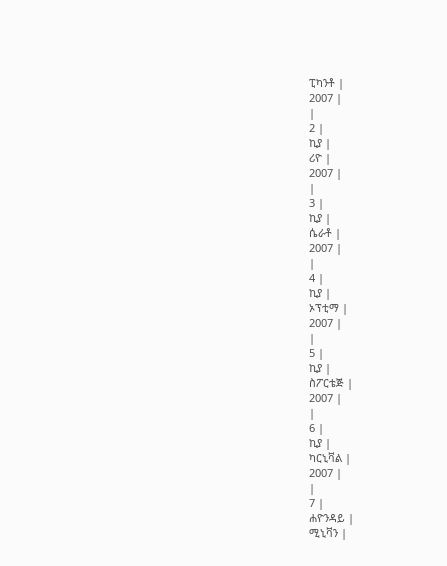ፒካንቶ |
2007 |
|
2 |
ኪያ |
ሪዮ |
2007 |
|
3 |
ኪያ |
ሴራቶ |
2007 |
|
4 |
ኪያ |
ኦፕቲማ |
2007 |
|
5 |
ኪያ |
ስፖርቴጅ |
2007 |
|
6 |
ኪያ |
ካርኒቫል |
2007 |
|
7 |
ሐዮንዳይ |
ሚኒቫን |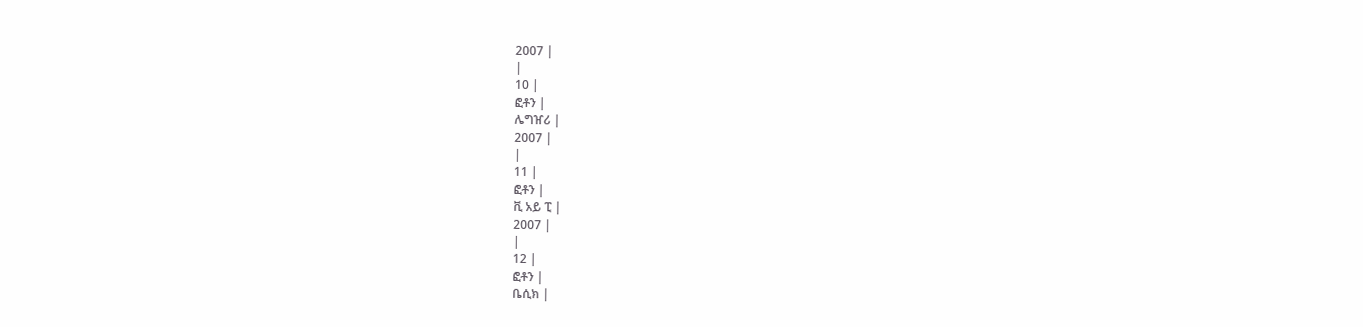2007 |
|
10 |
ፎቶን |
ሌግዠሪ |
2007 |
|
11 |
ፎቶን |
ቪ አይ ፒ |
2007 |
|
12 |
ፎቶን |
ቤሲክ |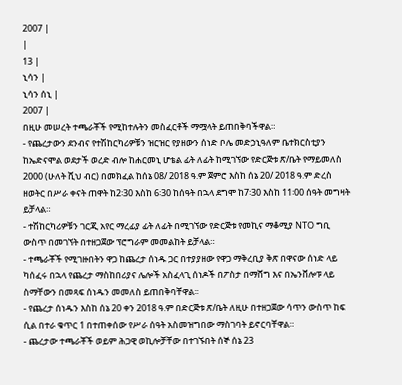2007 |
|
13 |
ኒሳን |
ኒሳን ሰኒ |
2007 |
በዚሁ መሠረት ተጫራቾች የሚከተሉትን መስፈርቶች ማሟላት ይጠበቅባችዋል።
- የጨረታውን ደንብና የተሽከርካሪዎቹን ዝርዝር የያዘውን ሰነድ ቦሌ መድኃኒዓለም ቤተክርስቲያን ከኤድናሞል ወደታች ወረድ ብሎ ከሐርመኒ ሆቴል ፊት ለፊት ከሚገኘው የድርጅቱ ጽ/ቤት የማይመለስ 2000 (ሁለት ሺህ ብር) በመክፈል ከሰኔ 08/ 2018 ዓ.ም ጀምሮ እስከ ሰኔ 20/ 2018 ዓ.ም ድረስ ዘወትር በሥራ ቀናት ጠዋት ከ2፡30 እስከ 6፡30 ከሰዓት በኋላ ደግሞ ከ7፡30 እስከ 11፡00 ሰዓት መግዛት ይቻላል።
- ተሽከርካሪዎቹን ገርጂ አየር ማረፊያ ፊት ለፊት በሚገኘው የድርጅቱ የመኪና ማቆሚያ NTO ግቢ ውስጥ በመገኘት በተዘጋጀው ፕሮግራም መመልከት ይቻላል።
- ተጫራቾች የሚገዙበትን ዋጋ ከጨረታ ሰነዱ ጋር በተያያዘው የዋጋ ማቅረቢያ ቅጽ በዋናው ሰነድ ላይ ካሰፈሩ በኋላ የጨረታ ማስከበሪያና ሌሎች አስፈላጊ ሰነዶች በፖስታ በማሸግ እና በኤንቨሎፑ ላይ ስማቸውን በመጻፍ ሰነዱን መመለስ ይጠበቅባቸዋል፡፡
- የጨረታ ሰነዱን እስከ ሰኔ 20 ቀን 2018 ዓ.ም በድርጅቱ ጽ/ቤት ለዚሁ በተዘጋጀው ሳጥን ውስጥ ከፍ ሲል በተራ ቁጥር 1 በተጠቀሰው የሥራ ሰዓት አስመዝግበው ማስገባት ይኖርባቸዋል።
- ጨረታው ተጫራቾች ወይም ሕጋዊ ወኪሎቻቸው በተገኙበት ሰኞ ሰኔ 23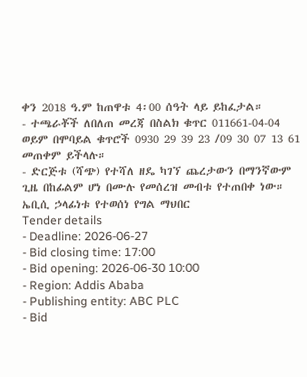ቀን 2018 ዓ.ም ከጠዋቱ 4፡00 ሰዓት ላይ ይከፈታል።
- ተጫራቾች ለበለጠ መረጃ በስልክ ቁጥር 011661-04-04 ወይም በሞባይል ቁጥሮች 0930 29 39 23 /09 30 07 13 61 መጠቀም ይችላሉ።
- ድርጅቱ (ሻጭ) የተሻለ ዘዴ ካገኘ ጨረታውን በማንኛውም ጊዜ በከፊልም ሆነ በሙሉ የመሰረዝ መብቱ የተጠበቀ ነው።
ኤቢሲ ኃላፊነቱ የተወሰነ የግል ማህበር
Tender details
- Deadline: 2026-06-27
- Bid closing time: 17:00
- Bid opening: 2026-06-30 10:00
- Region: Addis Ababa
- Publishing entity: ABC PLC
- Bid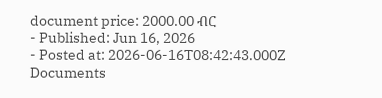document price: 2000.00 ብር
- Published: Jun 16, 2026
- Posted at: 2026-06-16T08:42:43.000Z
Documents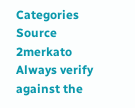Categories
Source
2merkato
Always verify against the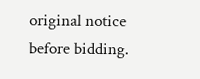original notice before bidding.